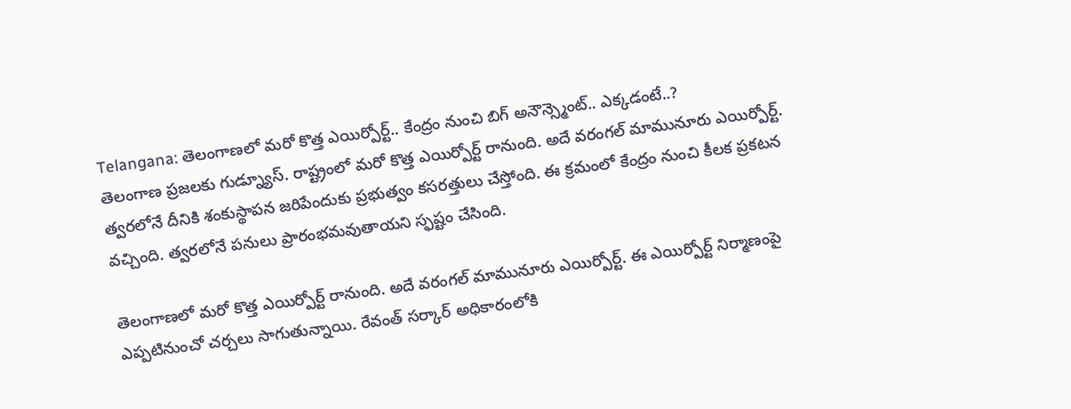Telangana: తెలంగాణలో మరో కొత్త ఎయిర్పోర్ట్.. కేంద్రం నుంచి బిగ్ అనౌన్స్మెంట్.. ఎక్కడంటే..?
తెలంగాణ ప్రజలకు గుడ్న్యూస్. రాష్ట్రంలో మరో కొత్త ఎయిర్పోర్ట్ రానుంది. అదే వరంగల్ మామునూరు ఎయిర్పోర్ట్. త్వరలోనే దీనికి శంకుస్థాపన జరిపేందుకు ప్రభుత్వం కసరత్తులు చేస్తోంది. ఈ క్రమంలో కేంద్రం నుంచి కీలక ప్రకటన వచ్చింది. త్వరలోనే పనులు ప్రారంభమవుతాయని స్ఫష్టం చేసింది.

తెలంగాణలో మరో కొత్త ఎయిర్పోర్ట్ రానుంది. అదే వరంగల్ మామునూరు ఎయిర్పోర్ట్. ఈ ఎయిర్పోర్ట్ నిర్మాణంపై ఎప్పటినుంచో చర్చలు సాగుతున్నాయి. రేవంత్ సర్కార్ అధికారంలోకి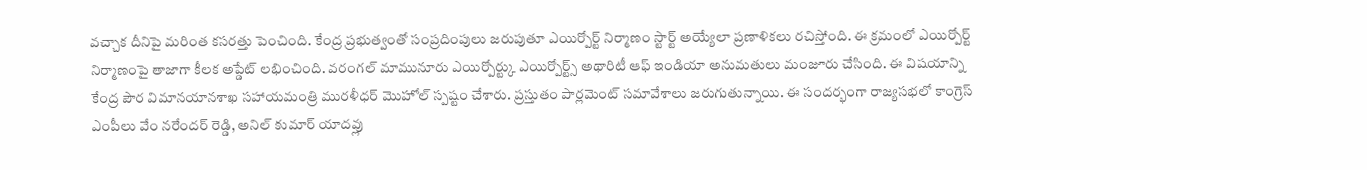వచ్చాక దీనిపై మరింత కసరత్తు పెంచింది. కేంద్ర ప్రభుత్వంతో సంప్రదింపులు జరుపుతూ ఎయిర్పోర్ట్ నిర్మాణం స్టార్ట్ అయ్యేలా ప్రణాళికలు రచిస్తోంది. ఈ క్రమంలో ఎయిర్పోర్ట్ నిర్మాణంపై తాజాగా కీలక అప్డేట్ లభించింది. వరంగల్ మామునూరు ఎయిర్పోర్ట్కు ఎయిర్పోర్ట్స్ అథారిటీ ఆఫ్ ఇండియా అనుమతులు మంజూరు చేసింది. ఈ విషయాన్ని కేంద్ర పౌర విమానయానశాఖ సహాయమంత్రి మురళీధర్ మొహోల్ స్పష్టం చేశారు. ప్రస్తుతం పార్లమెంట్ సమావేశాలు జరుగుతున్నాయి. ఈ సందర్భంగా రాజ్యసభలో కాంగ్రెస్ ఎంపీలు వేం నరేందర్ రెడ్డి, అనిల్ కుమార్ యాదవ్లు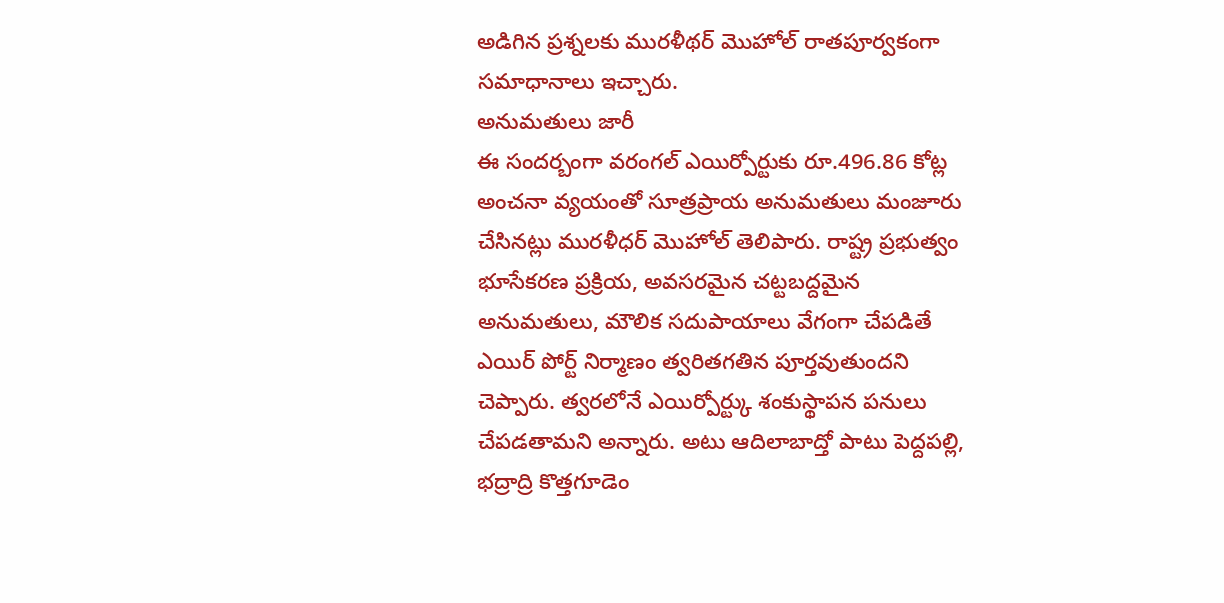అడిగిన ప్రశ్నలకు మురళీథర్ మొహోల్ రాతపూర్వకంగా సమాధానాలు ఇచ్చారు.
అనుమతులు జారీ
ఈ సందర్బంగా వరంగల్ ఎయిర్పోర్టుకు రూ.496.86 కోట్ల అంచనా వ్యయంతో సూత్రప్రాయ అనుమతులు మంజూరు చేసినట్లు మురళీధర్ మొహోల్ తెలిపారు. రాష్ట్ర ప్రభుత్వం భూసేకరణ ప్రక్రియ, అవసరమైన చట్టబద్దమైన అనుమతులు, మౌలిక సదుపాయాలు వేగంగా చేపడితే ఎయిర్ పోర్ట్ నిర్మాణం త్వరితగతిన పూర్తవుతుందని చెప్పారు. త్వరలోనే ఎయిర్పోర్ట్కు శంకుస్థాపన పనులు చేపడతామని అన్నారు. అటు ఆదిలాబాద్తో పాటు పెద్దపల్లి, భద్రాద్రి కొత్తగూడెం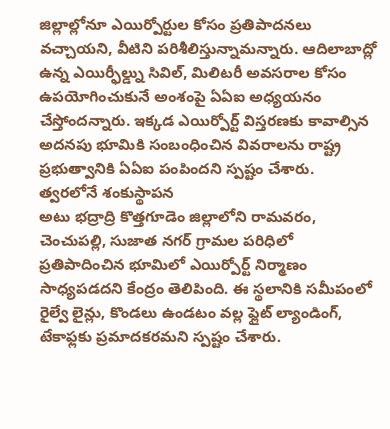జిల్లాల్లోనూ ఎయిర్పోర్టుల కోసం ప్రతిపాదనలు వచ్చాయని, వీటిని పరిశీలిస్తున్నామన్నారు. ఆదిలాబాద్లో ఉన్న ఎయిర్ఫీల్డ్ను సివిల్, మిలిటరీ అవసరాల కోసం ఉపయోగించుకునే అంశంపై ఏఏఐ అధ్యయనం చేస్తోందన్నారు. ఇక్కడ ఎయిర్పోర్ట్ విస్తరణకు కావాల్సిన అదనపు భూమికి సంబంధించిన వివరాలను రాష్ట్ర ప్రభుత్వానికి ఏఏఐ పంపిందని స్పష్టం చేశారు.
త్వరలోనే శంకుస్థాపన
అటు భద్రాద్రి కొత్తగూడెం జిల్లాలోని రామవరం, చెంచుపల్లి, సుజాత నగర్ గ్రామల పరిధిలో ప్రతిపాదించిన భూమిలో ఎయిర్పోర్ట్ నిర్మాణం సాధ్యపడదని కేంద్రం తెలిపింది. ఈ స్థలానికి సమీపంలో రైల్వే లైన్లు, కొండలు ఉండటం వల్ల ఫ్లైట్ ల్యాండింగ్, టేకాఫ్లకు ప్రమాదకరమని స్పష్టం చేశారు.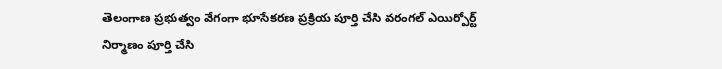తెలంగాణ ప్రభుత్వం వేగంగా భూసేకరణ ప్రక్రియ పూర్తి చేసి వరంగల్ ఎయిర్పోర్ట్ నిర్మాణం పూర్తి చేసి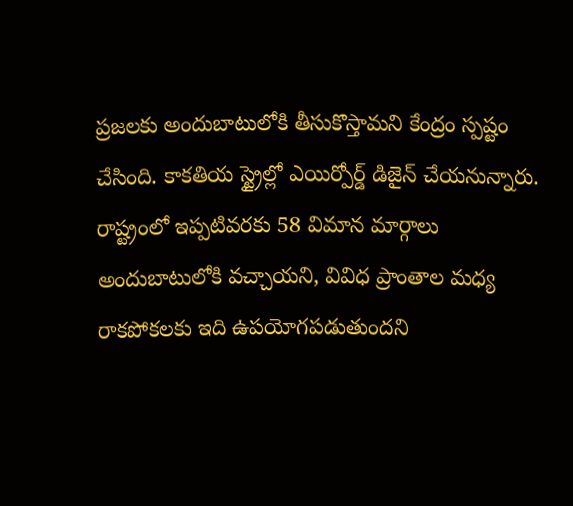ప్రజలకు అందుబాటులోకి తీసుకొస్తామని కేంద్రం స్పష్టం చేసింది. కాకతియ స్ట్రైల్లో ఎయిర్పోర్డ్ డిజైన్ చేయనున్నారు. రాష్ట్రంలో ఇప్పటివరకు 58 విమాన మార్గాలు అందుబాటులోకి వచ్చాయని, వివిధ ప్రాంతాల మధ్య రాకపోకలకు ఇది ఉపయోగపడుతుందని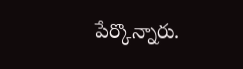పేర్కొన్నారు.